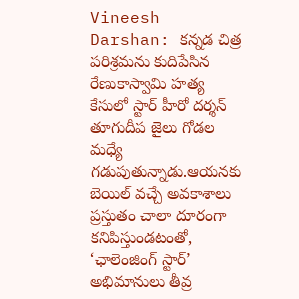Vineesh Darshan: కన్నడ చిత్ర పరిశ్రమను కుదిపేసిన రేణుకాస్వామి హత్య కేసులో స్టార్ హీరో దర్శన్ తూగుదీప జైలు గోడల మధ్యే గడుపుతున్నాడు.ఆయనకు బెయిల్ వచ్చే అవకాశాలు ప్రస్తుతం చాలా దూరంగా కనిపిస్తుండటంతో, ‘ఛాలెంజింగ్ స్టార్’ అభిమానులు తీవ్ర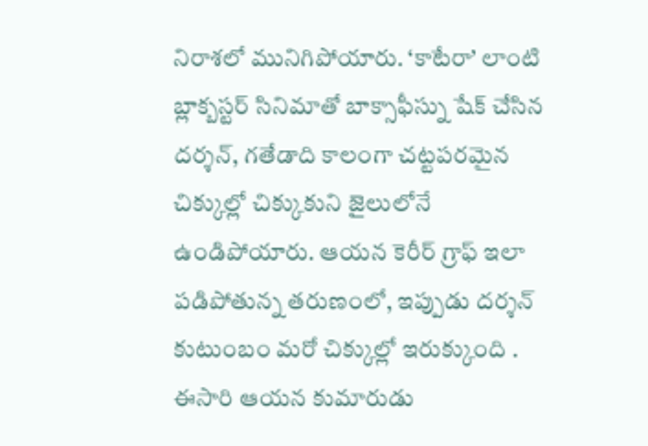నిరాశలో మునిగిపోయారు. ‘కాటేరా’ లాంటి బ్లాక్బస్టర్ సినిమాతో బాక్సాఫీస్ను షేక్ చేసిన దర్శన్, గతేడాది కాలంగా చట్టపరమైన చిక్కుల్లో చిక్కుకుని జైలులోనే ఉండిపోయారు. ఆయన కెరీర్ గ్రాఫ్ ఇలా పడిపోతున్న తరుణంలో, ఇప్పుడు దర్శన్ కుటుంబం మరో చిక్కుల్లో ఇరుక్కుంది . ఈసారి ఆయన కుమారుడు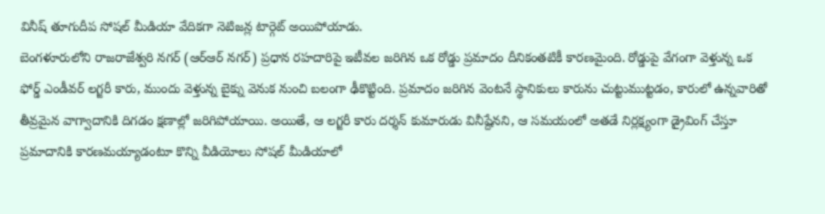వినీష్ తూగుదీప సోషల్ మీడియా వేదికగా నెటిజన్ల టార్గెట్ అయిపోయాడు.
బెంగళూరులోని రాజరాజేశ్వరి నగర్ (ఆర్ఆర్ నగర్) ప్రధాన రహదారిపై ఇటీవల జరిగిన ఒక రోడ్డు ప్రమాదం దీనికంతటికీ కారణమైంది. రోడ్డుపై వేగంగా వెళ్తున్న ఒక ఫోర్డ్ ఎండీవర్ లగ్జరీ కారు, ముందు వెళ్తున్న బైక్ను వెనుక నుంచి బలంగా ఢీకొట్టింది. ప్రమాదం జరిగిన వెంటనే స్థానికులు కారును చుట్టుముట్టడం, కారులో ఉన్నవారితో తీవ్రమైన వాగ్వాదానికి దిగడం క్షణాల్లో జరిగిపోయాయి. అయితే, ఆ లగ్జరీ కారు దర్శన్ కుమారుడు వినీష్దేనని, ఆ సమయంలో అతడే నిర్లక్ష్యంగా డ్రైవింగ్ చేస్తూ ప్రమాదానికి కారణమయ్యాడంటూ కొన్ని వీడియోలు సోషల్ మీడియాలో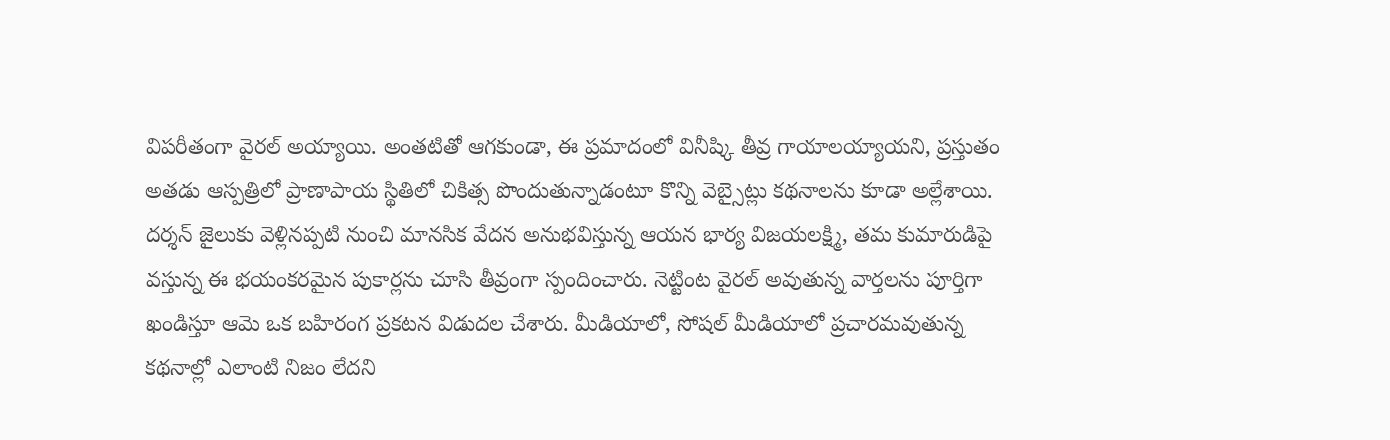విపరీతంగా వైరల్ అయ్యాయి. అంతటితో ఆగకుండా, ఈ ప్రమాదంలో వినీష్కి తీవ్ర గాయాలయ్యాయని, ప్రస్తుతం అతడు ఆస్పత్రిలో ప్రాణాపాయ స్థితిలో చికిత్స పొందుతున్నాడంటూ కొన్ని వెబ్సైట్లు కథనాలను కూడా అల్లేశాయి.
దర్శన్ జైలుకు వెళ్లినప్పటి నుంచి మానసిక వేదన అనుభవిస్తున్న ఆయన భార్య విజయలక్ష్మి, తమ కుమారుడిపై వస్తున్న ఈ భయంకరమైన పుకార్లను చూసి తీవ్రంగా స్పందించారు. నెట్టింట వైరల్ అవుతున్న వార్తలను పూర్తిగా ఖండిస్తూ ఆమె ఒక బహిరంగ ప్రకటన విడుదల చేశారు. మీడియాలో, సోషల్ మీడియాలో ప్రచారమవుతున్న కథనాల్లో ఎలాంటి నిజం లేదని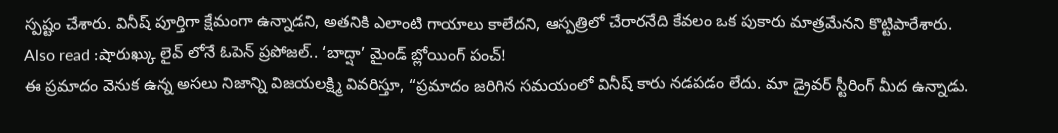స్పష్టం చేశారు. వినీష్ పూర్తిగా క్షేమంగా ఉన్నాడని, అతనికి ఎలాంటి గాయాలు కాలేదని, ఆస్పత్రిలో చేరారనేది కేవలం ఒక పుకారు మాత్రమేనని కొట్టిపారేశారు.
Also read :షారుఖ్కు లైవ్ లోనే ఓపెన్ ప్రపోజల్.. ‘బాద్షా’ మైండ్ బ్లోయింగ్ పంచ్!
ఈ ప్రమాదం వెనుక ఉన్న అసలు నిజాన్ని విజయలక్ష్మి వివరిస్తూ, “ప్రమాదం జరిగిన సమయంలో వినీష్ కారు నడపడం లేదు. మా డ్రైవర్ స్టీరింగ్ మీద ఉన్నాడు.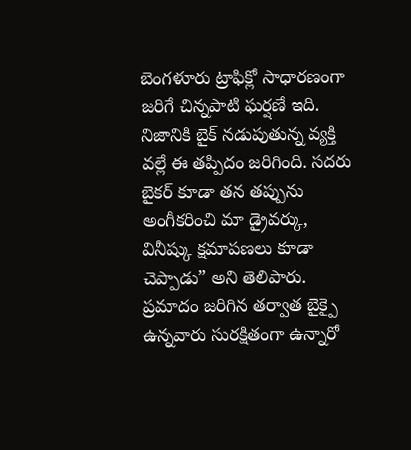బెంగళూరు ట్రాఫిక్లో సాధారణంగా జరిగే చిన్నపాటి ఘర్షణే ఇది. నిజానికి బైక్ నడుపుతున్న వ్యక్తి వల్లే ఈ తప్పిదం జరిగింది. సదరు బైకర్ కూడా తన తప్పును అంగీకరించి మా డ్రైవర్కు, వినీష్కు క్షమాపణలు కూడా చెప్పాడు” అని తెలిపారు. ప్రమాదం జరిగిన తర్వాత బైక్పై ఉన్నవారు సురక్షితంగా ఉన్నారో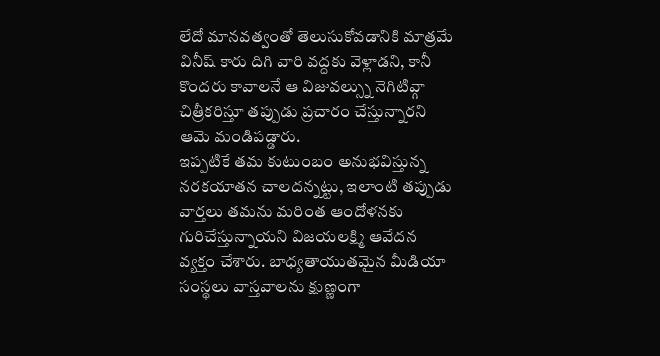లేదో మానవత్వంతో తెలుసుకోవడానికి మాత్రమే వినీష్ కారు దిగి వారి వద్దకు వెళ్లాడని, కానీ కొందరు కావాలనే ఆ విజువల్స్ను నెగిటివ్గా చిత్రీకరిస్తూ తప్పుడు ప్రచారం చేస్తున్నారని ఆమె మండిపడ్డారు.
ఇప్పటికే తమ కుటుంబం అనుభవిస్తున్న నరకయాతన చాలదన్నట్టు, ఇలాంటి తప్పుడు వార్తలు తమను మరింత ఆందోళనకు గురిచేస్తున్నాయని విజయలక్ష్మి ఆవేదన వ్యక్తం చేశారు. బాధ్యతాయుతమైన మీడియా సంస్థలు వాస్తవాలను క్షుణ్ణంగా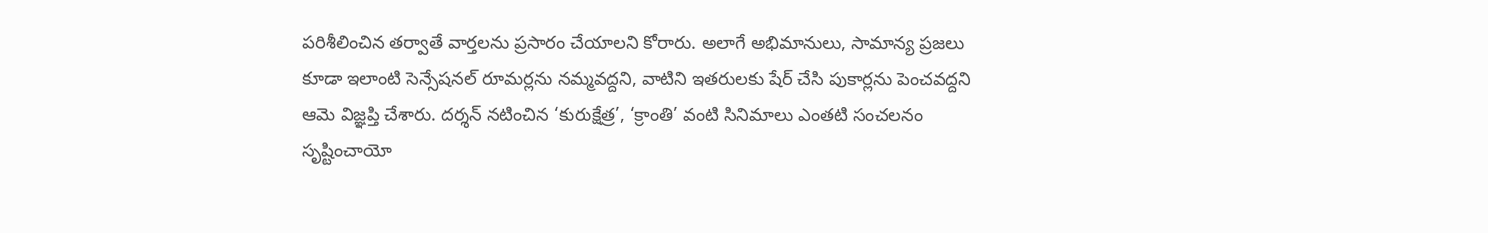పరిశీలించిన తర్వాతే వార్తలను ప్రసారం చేయాలని కోరారు. అలాగే అభిమానులు, సామాన్య ప్రజలు కూడా ఇలాంటి సెన్సేషనల్ రూమర్లను నమ్మవద్దని, వాటిని ఇతరులకు షేర్ చేసి పుకార్లను పెంచవద్దని ఆమె విజ్ఞప్తి చేశారు. దర్శన్ నటించిన ‘కురుక్షేత్ర’, ‘క్రాంతి’ వంటి సినిమాలు ఎంతటి సంచలనం సృష్టించాయో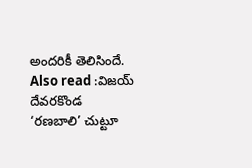అందరికీ తెలిసిందే.
Also read :విజయ్ దేవరకొండ ‘రణబాలి’ చుట్టూ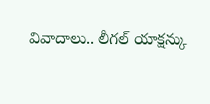వివాదాలు.. లీగల్ యాక్షన్కు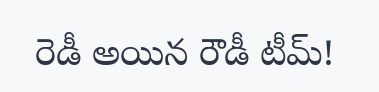రెడీ అయిన రౌడీ టీమ్!